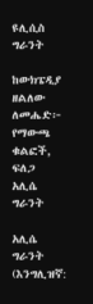ዩሊሲስ ግራንት

ከውክፔዲያ
ዘልለው ለመሔድ፦ የማውጫ ቁልፎች, ፍለጋ
አሊሴ ግራንት

አሊሴ ግራንት (እንግሊዝኛ: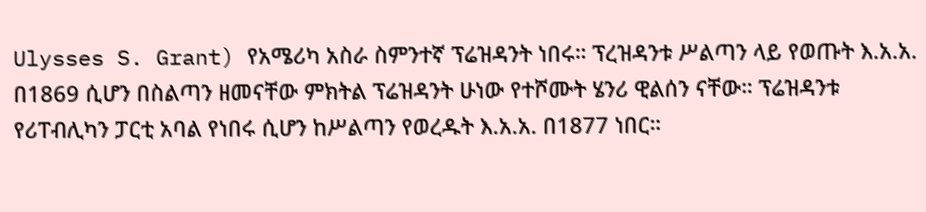Ulysses S. Grant) የአሜሪካ አስራ ስምንተኛ ፕሬዝዳንት ነበሩ። ፕረዝዳንቱ ሥልጣን ላይ የወጡት እ.አ.አ. በ1869 ሲሆን በስልጣን ዘመናቸው ምክትል ፕሬዝዳንት ሁነው የተሾሙት ሄንሪ ዊልሰን ናቸው። ፕሬዝዳንቱ የሪፐብሊካን ፓርቲ አባል የነበሩ ሲሆን ከሥልጣን የወረዱት እ.አ.አ. በ1877 ነበር።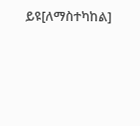ይዩ[ለማስተካከል]